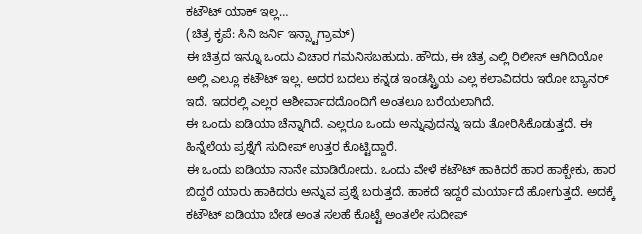ಕಟೌಟ್ ಯಾಕ್ ಇಲ್ಲ…
(ಚಿತ್ರ ಕೃಪೆ: ಸಿನಿ ಜರ್ನಿ ಇನ್ಸ್ಟಾಗ್ರಾಮ್)
ಈ ಚಿತ್ರದ ಇನ್ನೂ ಒಂದು ವಿಚಾರ ಗಮನಿಸಬಹುದು. ಹೌದು, ಈ ಚಿತ್ರ ಎಲ್ಲಿ ರಿಲೀಸ್ ಆಗಿದಿಯೋ ಅಲ್ಲಿ ಎಲ್ಲೂ ಕಟೌಟ್ ಇಲ್ಲ. ಅದರ ಬದಲು ಕನ್ನಡ ಇಂಡಸ್ಟ್ರಿಯ ಎಲ್ಲ ಕಲಾವಿದರು ಇರೋ ಬ್ಯಾನರ್ ಇದೆ. ಇದರಲ್ಲಿ ಎಲ್ಲರ ಆಶೀರ್ವಾದದೊಂದಿಗೆ ಅಂತಲೂ ಬರೆಯಲಾಗಿದೆ.
ಈ ಒಂದು ಐಡಿಯಾ ಚೆನ್ನಾಗಿದೆ. ಎಲ್ಲರೂ ಒಂದು ಅನ್ನುವುದನ್ನು ಇದು ತೋರಿಸಿಕೊಡುತ್ತದೆ. ಈ ಹಿನ್ನೆಲೆಯ ಪ್ರಶ್ನೆಗೆ ಸುದೀಪ್ ಉತ್ತರ ಕೊಟ್ಟಿದ್ದಾರೆ.
ಈ ಒಂದು ಐಡಿಯಾ ನಾನೇ ಮಾಡಿರೋದು. ಒಂದು ವೇಳೆ ಕಟೌಟ್ ಹಾಕಿದರೆ ಹಾರ ಹಾಕ್ಬೇಕು, ಹಾರ ಬಿದ್ದರೆ ಯಾರು ಹಾಕಿದರು ಅನ್ನುವ ಪ್ರಶ್ನೆ ಬರುತ್ತದೆ. ಹಾಕದೆ ಇದ್ದರೆ ಮರ್ಯಾದೆ ಹೋಗುತ್ತದೆ. ಅದಕ್ಕೆ ಕಟೌಟ್ ಐಡಿಯಾ ಬೇಡ ಅಂತ ಸಲಹೆ ಕೊಟ್ಟೆ ಅಂತಲೇ ಸುದೀಪ್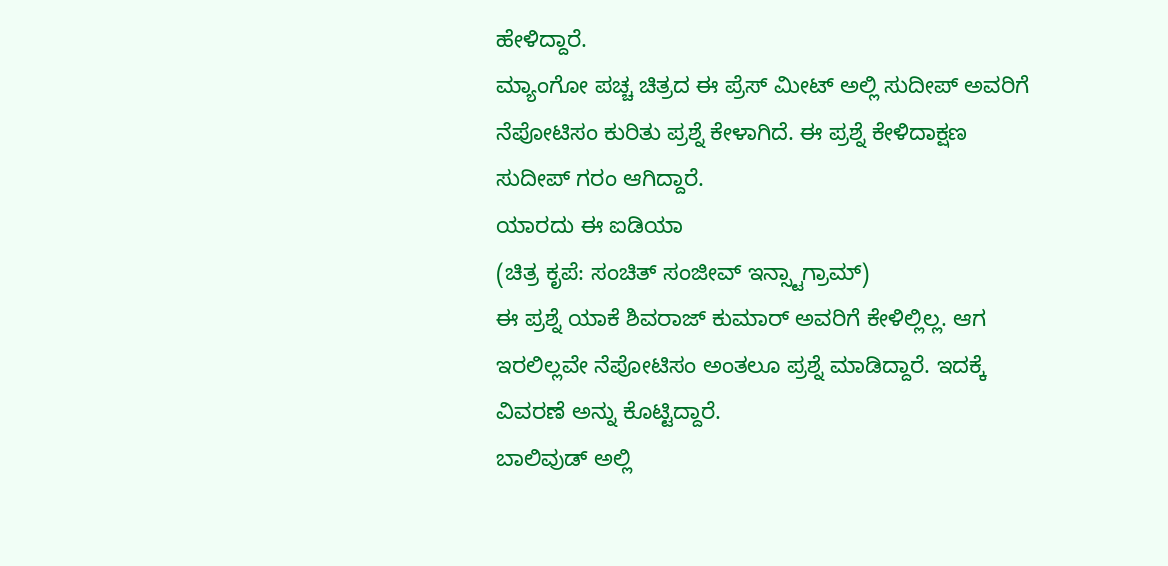ಹೇಳಿದ್ದಾರೆ.
ಮ್ಯಾಂಗೋ ಪಚ್ಚ ಚಿತ್ರದ ಈ ಪ್ರೆಸ್ ಮೀಟ್ ಅಲ್ಲಿ ಸುದೀಪ್ ಅವರಿಗೆ ನೆಪೋಟಿಸಂ ಕುರಿತು ಪ್ರಶ್ನೆ ಕೇಳಾಗಿದೆ. ಈ ಪ್ರಶ್ನೆ ಕೇಳಿದಾಕ್ಷಣ ಸುದೀಪ್ ಗರಂ ಆಗಿದ್ದಾರೆ.
ಯಾರದು ಈ ಐಡಿಯಾ
(ಚಿತ್ರ ಕೃಪೆ: ಸಂಚಿತ್ ಸಂಜೀವ್ ಇನ್ಸ್ಟಾಗ್ರಾಮ್)
ಈ ಪ್ರಶ್ನೆ ಯಾಕೆ ಶಿವರಾಜ್ ಕುಮಾರ್ ಅವರಿಗೆ ಕೇಳಿಲ್ಲಿಲ್ಲ. ಆಗ ಇರಲಿಲ್ಲವೇ ನೆಪೋಟಿಸಂ ಅಂತಲೂ ಪ್ರಶ್ನೆ ಮಾಡಿದ್ದಾರೆ. ಇದಕ್ಕೆ ವಿವರಣೆ ಅನ್ನು ಕೊಟ್ಟಿದ್ದಾರೆ.
ಬಾಲಿವುಡ್ ಅಲ್ಲಿ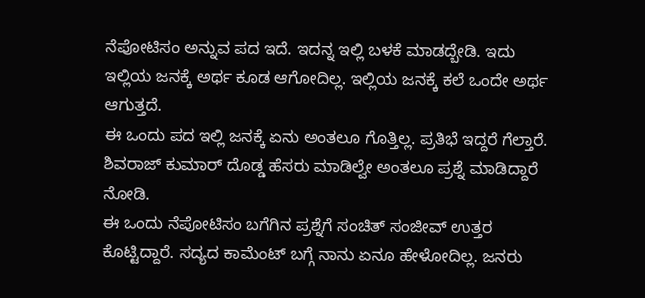ನೆಪೋಟಿಸಂ ಅನ್ನುವ ಪದ ಇದೆ. ಇದನ್ನ ಇಲ್ಲಿ ಬಳಕೆ ಮಾಡದ್ಬೇಡಿ. ಇದು ಇಲ್ಲಿಯ ಜನಕ್ಕೆ ಅರ್ಥ ಕೂಡ ಆಗೋದಿಲ್ಲ. ಇಲ್ಲಿಯ ಜನಕ್ಕೆ ಕಲೆ ಒಂದೇ ಅರ್ಥ ಆಗುತ್ತದೆ.
ಈ ಒಂದು ಪದ ಇಲ್ಲಿ ಜನಕ್ಕೆ ಏನು ಅಂತಲೂ ಗೊತ್ತಿಲ್ಲ. ಪ್ರತಿಭೆ ಇದ್ದರೆ ಗೆಲ್ತಾರೆ. ಶಿವರಾಜ್ ಕುಮಾರ್ ದೊಡ್ಡ ಹೆಸರು ಮಾಡಿಲ್ವೇ ಅಂತಲೂ ಪ್ರಶ್ನೆ ಮಾಡಿದ್ದಾರೆ ನೋಡಿ.
ಈ ಒಂದು ನೆಪೋಟಿಸಂ ಬಗೆಗಿನ ಪ್ರಶ್ನೆಗೆ ಸಂಚಿತ್ ಸಂಜೀವ್ ಉತ್ತರ ಕೊಟ್ಟಿದ್ದಾರೆ. ಸದ್ಯದ ಕಾಮೆಂಟ್ ಬಗ್ಗೆ ನಾನು ಏನೂ ಹೇಳೋದಿಲ್ಲ. ಜನರು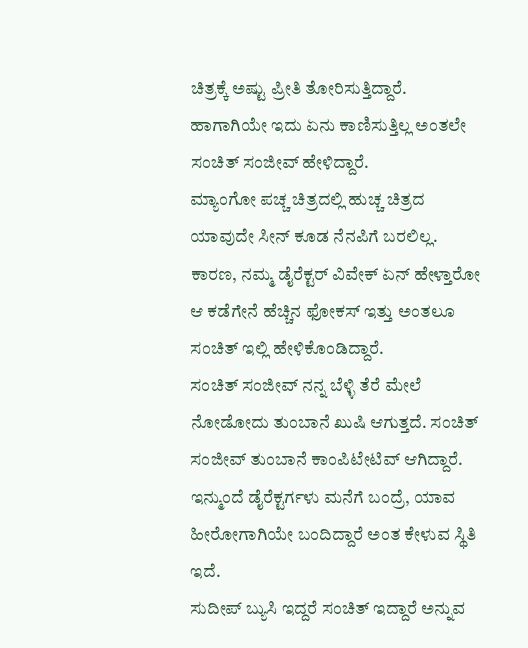ಚಿತ್ರಕ್ಕೆ ಅಷ್ಟು ಪ್ರೀತಿ ತೋರಿಸುತ್ತಿದ್ದಾರೆ. ಹಾಗಾಗಿಯೇ ಇದು ಏನು ಕಾಣಿಸುತ್ತಿಲ್ಲ ಅಂತಲೇ ಸಂಚಿತ್ ಸಂಜೀವ್ ಹೇಳಿದ್ದಾರೆ.
ಮ್ಯಾಂಗೋ ಪಚ್ಚ ಚಿತ್ರದಲ್ಲಿ ಹುಚ್ಚ ಚಿತ್ರದ ಯಾವುದೇ ಸೀನ್ ಕೂಡ ನೆನಪಿಗೆ ಬರಲಿಲ್ಲ. ಕಾರಣ, ನಮ್ಮ ಡೈರೆಕ್ಟರ್ ವಿವೇಕ್ ಏನ್ ಹೇಳ್ತಾರೋ ಆ ಕಡೆಗೇನೆ ಹೆಚ್ಚಿನ ಫೋಕಸ್ ಇತ್ತು ಅಂತಲೂ ಸಂಚಿತ್ ಇಲ್ಲಿ ಹೇಳಿಕೊಂಡಿದ್ದಾರೆ.
ಸಂಚಿತ್ ಸಂಜೀವ್ ನನ್ನ ಬೆಳ್ಳಿ ತೆರೆ ಮೇಲೆ ನೋಡೋದು ತುಂಬಾನೆ ಖುಷಿ ಆಗುತ್ತದೆ. ಸಂಚಿತ್ ಸಂಜೀವ್ ತುಂಬಾನೆ ಕಾಂಪಿಟೇಟಿವ್ ಆಗಿದ್ದಾರೆ. ಇನ್ಮುಂದೆ ಡೈರೆಕ್ಟರ್ಗಳು ಮನೆಗೆ ಬಂದ್ರೆ, ಯಾವ ಹೀರೋಗಾಗಿಯೇ ಬಂದಿದ್ದಾರೆ ಅಂತ ಕೇಳುವ ಸ್ಥಿತಿ ಇದೆ.
ಸುದೀಪ್ ಬ್ಯುಸಿ ಇದ್ದರೆ ಸಂಚಿತ್ ಇದ್ದಾರೆ ಅನ್ನುವ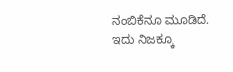ನಂಬಿಕೆನೂ ಮೂಡಿದೆ. ಇದು ನಿಜಕ್ಕೂ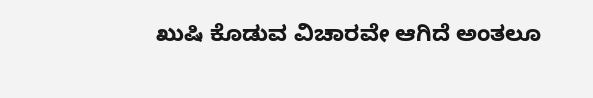ಖುಷಿ ಕೊಡುವ ವಿಚಾರವೇ ಆಗಿದೆ ಅಂತಲೂ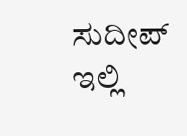ಸುದೀಪ್ ಇಲ್ಲಿ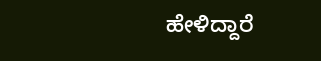ಹೇಳಿದ್ದಾರೆ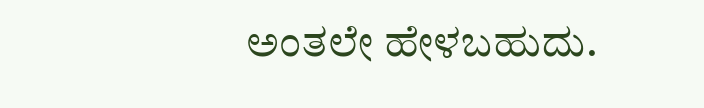ಅಂತಲೇ ಹೇಳಬಹುದು.